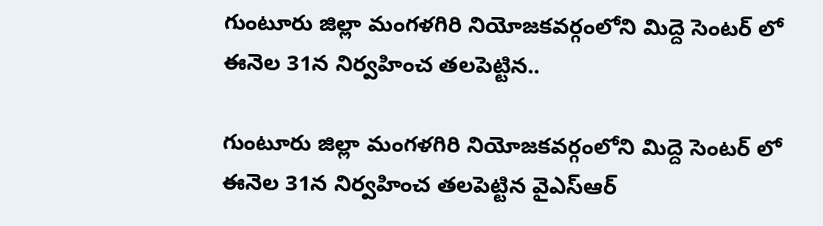గుంటూరు జిల్లా మంగళగిరి నియోజకవర్గంలోని మిద్దె సెంటర్ లో ఈనెల 31న నిర్వహించ తలపెట్టిన..

గుంటూరు జిల్లా మంగళగిరి నియోజకవర్గంలోని మిద్దె సెంటర్ లో ఈనెల 31న నిర్వహించ తలపెట్టిన వైఎస్ఆర్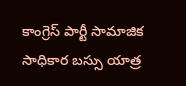కాంగ్రెస్ పార్టీ సామాజిక సాధికార బస్సు యాత్ర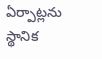ఏర్పాట్లను స్థానిక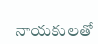నాయకులతో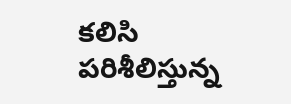కలిసి పరిశీలిస్తున్న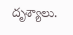దృశ్యాలు.